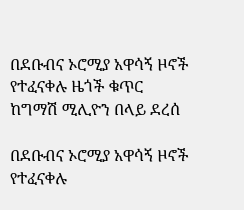በደቡብና ኦሮሚያ አዋሳኝ ዞኖች የተፈናቀሉ ዜጎች ቁጥር ከግማሽ ሚሊዮን በላይ ደረሰ

በደቡብና ኦሮሚያ አዋሳኝ ዞኖች የተፈናቀሉ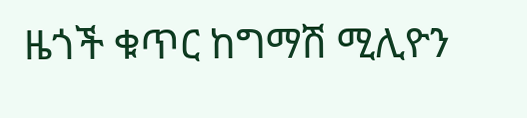ዜጎች ቁጥር ከግማሽ ሚሊዮን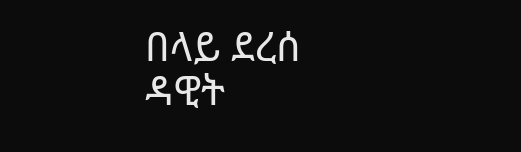በላይ ደረሰ
ዳዊት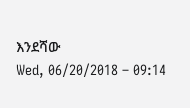እንደሻው
Wed, 06/20/2018 – 09:14